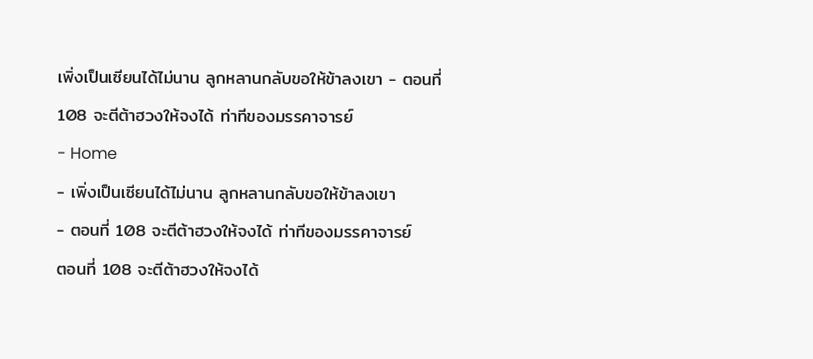เพิ่งเป็นเซียนได้ไม่นาน ลูกหลานกลับขอให้ข้าลงเขา - ตอนที่ 108 จะตีต้าฮวงให้จงได้ ท่าทีของมรรคาจารย์
- Home
- เพิ่งเป็นเซียนได้ไม่นาน ลูกหลานกลับขอให้ข้าลงเขา
- ตอนที่ 108 จะตีต้าฮวงให้จงได้ ท่าทีของมรรคาจารย์
ตอนที่ 108 จะตีต้าฮวงให้จงได้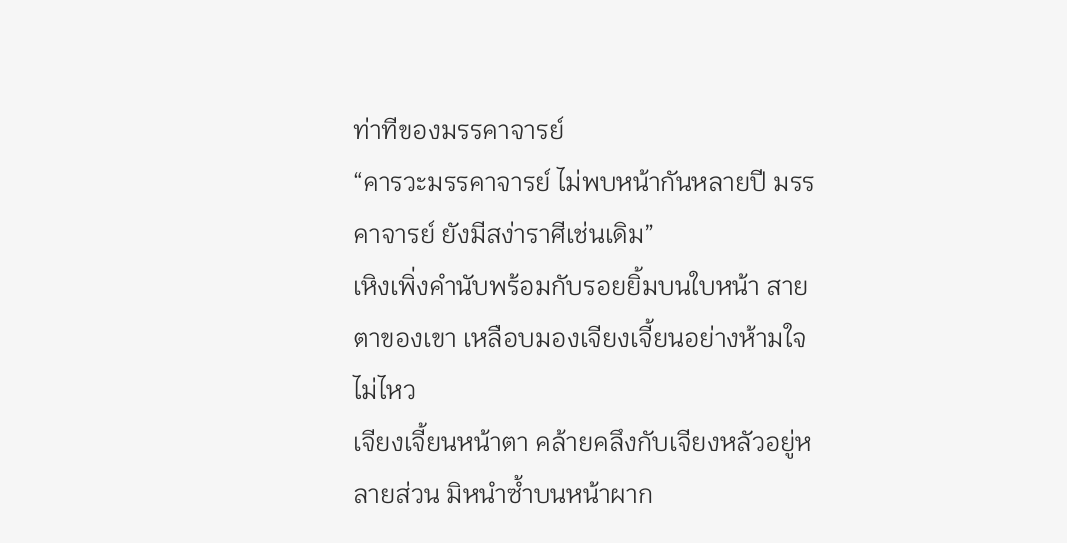ท่าทีของมรรคาจารย์
“คารวะมรรคาจารย์ ไม่พบหน้ากันหลายปี มรรคาจารย์ ยังมีสง่าราศีเช่นเดิม”
เหิงเพิ่งคำนับพร้อมกับรอยยิ้มบนใบหน้า สายตาของเขา เหลือบมองเจียงเจี้ยนอย่างห้ามใจไม่ไหว
เจียงเจี้ยนหน้าตา คล้ายคลึงกับเจียงหลัวอยู่หลายส่วน มิหนำซ้ำบนหน้าผาก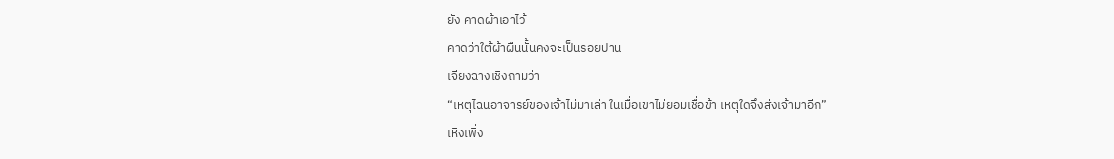ยัง คาดผ้าเอาไว้
คาดว่าใต้ผ้าผืนนั้นคงจะเป็นรอยปาน
เจียงฉางเชิงถามว่า
“เหตุไฉนอาจารย์ของเจ้าไม่มาเล่า ในเมื่อเขาไม่ยอมเชื่อข้า เหตุใดจึงส่งเจ้ามาอีก”
เหิงเพิ่ง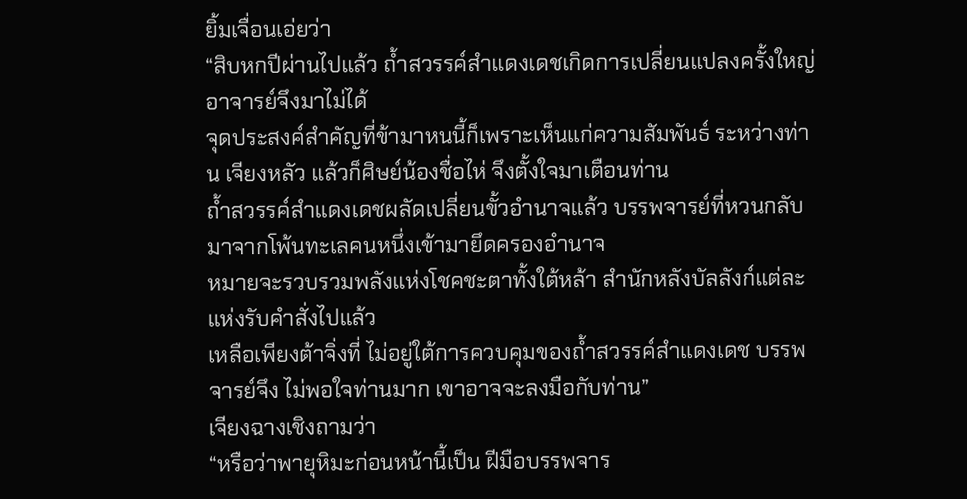ยิ้มเจื่อนเอ่ยว่า
“สิบหกปีผ่านไปแล้ว ถ้ำสวรรค์สำแดงเดชเกิดการเปลี่ยนแปลงครั้งใหญ่ อาจารย์จึงมาไม่ได้
จุดประสงค์สำคัญที่ข้ามาหนนี้ก็เพราะเห็นแก่ความสัมพันธ์ ระหว่างท่าน เจียงหลัว แล้วก็ศิษย์น้องชื่อไห่ จึงตั้งใจมาเตือนท่าน
ถ้ำสวรรค์สำแดงเดชผลัดเปลี่ยนขั้วอำนาจแล้ว บรรพจารย์ที่หวนกลับมาจากโพ้นทะเลคนหนึ่งเข้ามายึดครองอำนาจ
หมายจะรวบรวมพลังแห่งโชคชะตาทั้งใต้หล้า สำนักหลังบัลลังก์แต่ละแห่งรับคำสั่งไปแล้ว
เหลือเพียงต้าจิ่งที่ ไม่อยู่ใต้การควบคุมของถ้ำสวรรค์สำแดงเดช บรรพจารย์จึง ไม่พอใจท่านมาก เขาอาจจะลงมือกับท่าน”
เจียงฉางเชิงถามว่า
“หรือว่าพายุหิมะก่อนหน้านี้เป็น ฝีมือบรรพจาร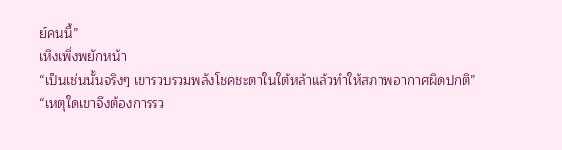ย์คนนี้”
เหิงเพิ่งพยักหน้า
“เป็นเช่นนั้นจริงๆ เขารวบรวมพลังโชคชะตาในใต้หล้าแล้วทำให้สภาพอากาศผิดปกติ”
“เหตุใดเขาจึงต้องการรว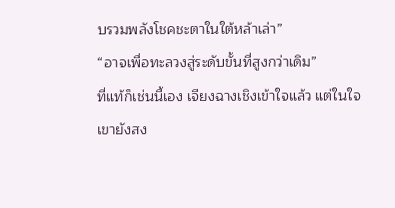บรวมพลังโชคชะตาในใต้หล้าเล่า”
“อาจเพื่อทะลวงสู่ระดับขั้นที่สูงกว่าเดิม”
ที่แท้ก็เช่นนี้เอง เจียงฉางเชิงเข้าใจแล้ว แต่ในใจเขายังสง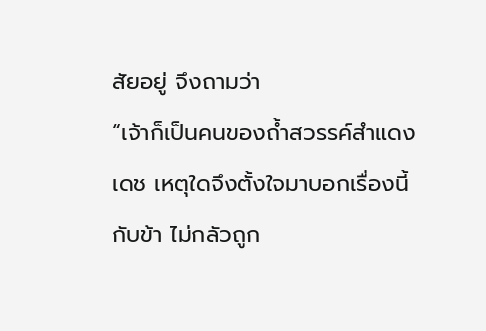สัยอยู่ จึงถามว่า
“เจ้าก็เป็นคนของถ้ำสวรรค์สำแดงเดช เหตุใดจึงตั้งใจมาบอกเรื่องนี้กับข้า ไม่กลัวถูก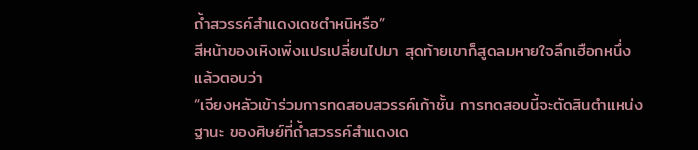ถ้ำสวรรค์สำแดงเดชตำหนิหรือ”
สีหน้าของเหิงเพิ่งแปรเปลี่ยนไปมา สุดท้ายเขาก็สูดลมหายใจลึกเฮือกหนึ่งแล้วตอบว่า
“เจียงหลัวเข้าร่วมการทดสอบสวรรค์เก้าชั้น การทดสอบนี้จะตัดสินตำแหน่งฐานะ ของศิษย์ที่ถ้ำสวรรค์สำแดงเด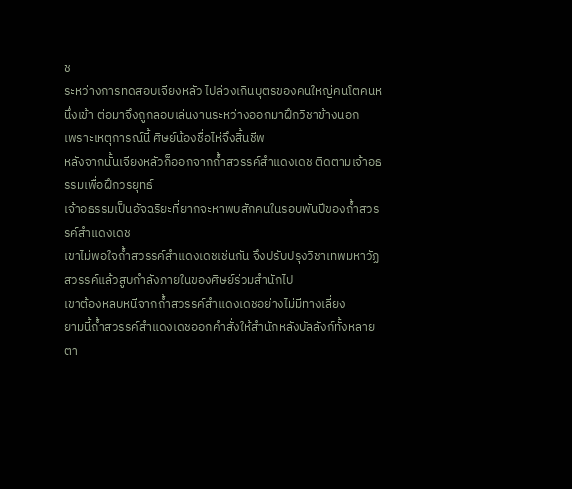ช
ระหว่างการทดสอบเจียงหลัว ไปล่วงเกินบุตรของคนใหญ่คนโตคนหนึ่งเข้า ต่อมาจึงถูกลอบเล่นงานระหว่างออกมาฝึกวิชาข้างนอก
เพราะเหตุการณ์นี้ ศิษย์น้องชื่อไห่จึงสิ้นชีพ
หลังจากนั้นเจียงหลัวก็ออกจากถ้ำสวรรค์สำแดงเดช ติดตามเจ้าอธรรมเพื่อฝึกวรยุทธ์
เจ้าอธรรมเป็นอัจฉริยะที่ยากจะหาพบสักคนในรอบพันปีของถ้ำสวรรค์สำแดงเดช
เขาไม่พอใจถ้ำสวรรค์สำแดงเดชเช่นกัน จึงปรับปรุงวิชาเทพมหาวัฏสวรรค์แล้วสูบกำลังภายในของศิษย์ร่วมสำนักไป
เขาต้องหลบหนีจากถ้ำสวรรค์สำแดงเดชอย่างไม่มีทางเลี่ยง
ยามนี้ถ้ำสวรรค์สำแดงเดชออกคำสั่งให้สำนักหลังบัลลังก์ทั้งหลายตา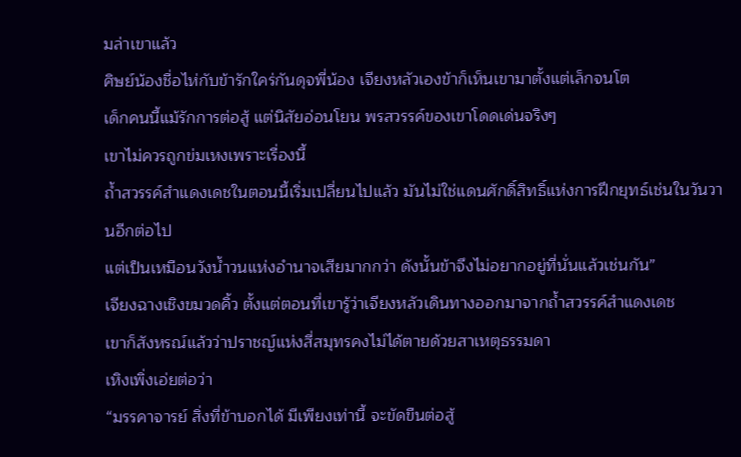มล่าเขาแล้ว
ศิษย์น้องชื่อไห่กับข้ารักใคร่กันดุจพี่น้อง เจียงหลัวเองข้าก็เห็นเขามาตั้งแต่เล็กจนโต
เด็กคนนี้แม้รักการต่อสู้ แต่นิสัยอ่อนโยน พรสวรรค์ของเขาโดดเด่นจริงๆ
เขาไม่ควรถูกข่มเหงเพราะเรื่องนี้
ถ้ำสวรรค์สำแดงเดชในตอนนี้เริ่มเปลี่ยนไปแล้ว มันไม่ใช่แดนศักดิ์สิทธิ์แห่งการฝึกยุทธ์เช่นในวันวานอีกต่อไป
แต่เป็นเหมือนวังน้ำวนแห่งอำนาจเสียมากกว่า ดังนั้นข้าจึงไม่อยากอยู่ที่นั่นแล้วเช่นกัน”
เจียงฉางเชิงขมวดคิ้ว ตั้งแต่ตอนที่เขารู้ว่าเจียงหลัวเดินทางออกมาจากถ้ำสวรรค์สำแดงเดช
เขาก็สังหรณ์แล้วว่าปราชญ์แห่งสี่สมุทรคงไม่ได้ตายด้วยสาเหตุธรรมดา
เหิงเพิ่งเอ่ยต่อว่า
“มรรคาจารย์ สิ่งที่ข้าบอกได้ มีเพียงเท่านี้ จะขัดขืนต่อสู้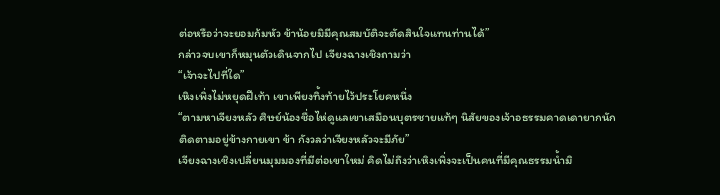ต่อหรือว่าจะยอมก้มหัว ข้าน้อยมิมีคุณสมบัติจะตัดสินใจแทนท่านได้”
กล่าวจบเขาก็หมุนตัวเดินจากไป เจียงฉางเชิงถามว่า
“เจ้าจะไปที่ใด”
เหิงเพิ่งไม่หยุดฝีเท้า เขาเพียงทิ้งท้ายไว้ประโยคหนึ่ง
“ตามหาเจียงหลัว ศิษย์น้องชื่อไห่ดูแลเขาเสมือนบุตรชายแท้ๆ นิสัยของเจ้าอธรรมคาดเดายากนัก
ติดตามอยู่ข้างกายเขา ข้า กังวลว่าเจียงหลัวจะมีภัย”
เจียงฉางเชิงเปลี่ยนมุมมองที่มีต่อเขาใหม่ คิดไม่ถึงว่าเหิงเพิ่งจะเป็นคนที่มีคุณธรรมน้ำมิ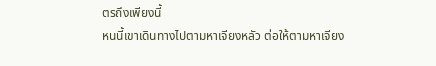ตรถึงเพียงนี้
หนนี้เขาเดินทางไปตามหาเจียงหลัว ต่อให้ตามหาเจียง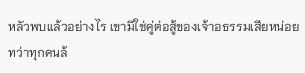หลัวพบแล้วอย่างไร เขามิใช่คู่ต่อสู้ของเจ้าอธรรมเสียหน่อย
ทว่าทุกคนล้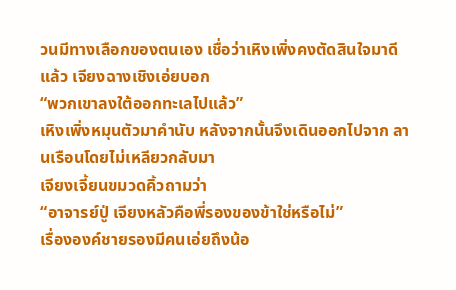วนมีทางเลือกของตนเอง เชื่อว่าเหิงเพิ่งคงตัดสินใจมาดีแล้ว เจียงฉางเชิงเอ่ยบอก
“พวกเขาลงใต้ออกทะเลไปแล้ว”
เหิงเพิ่งหมุนตัวมาคำนับ หลังจากนั้นจึงเดินออกไปจาก ลานเรือนโดยไม่เหลียวกลับมา
เจียงเจี้ยนขมวดคิ้วถามว่า
“อาจารย์ปู่ เจียงหลัวคือพี่รองของข้าใช่หรือไม่”
เรื่ององค์ชายรองมีคนเอ่ยถึงน้อ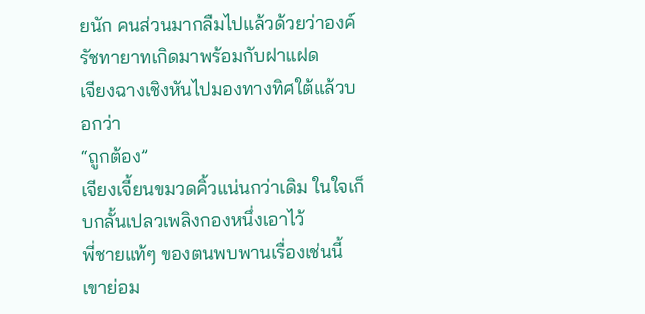ยนัก คนส่วนมากลืมไปแล้วด้วยว่าองค์รัชทายาทเกิดมาพร้อมกับฝาแฝด
เจียงฉางเชิงหันไปมองทางทิศใต้แล้วบอกว่า
“ถูกต้อง”
เจียงเจี้ยนขมวดคิ้วแน่นกว่าเดิม ในใจเก็บกลั้นเปลวเพลิงกองหนึ่งเอาไว้
พี่ชายแท้ๆ ของตนพบพานเรื่องเช่นนี้ เขาย่อม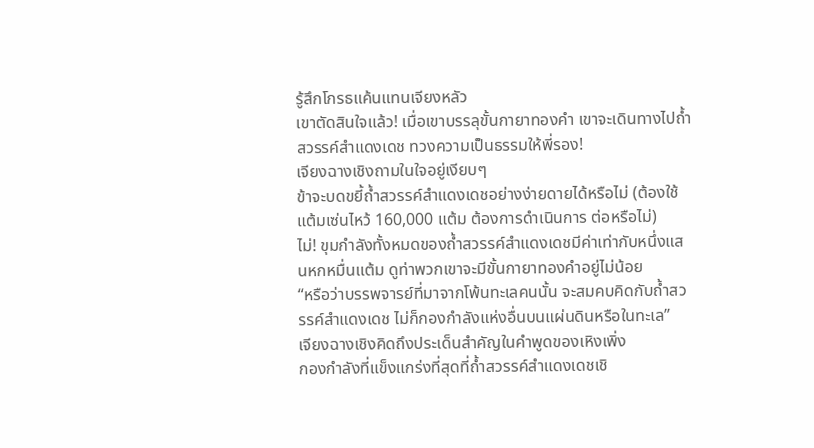รู้สึกโกรธแค้นแทนเจียงหลัว
เขาตัดสินใจแล้ว! เมื่อเขาบรรลุขั้นกายาทองคำ เขาจะเดินทางไปถ้ำสวรรค์สำแดงเดช ทวงความเป็นธรรมให้พี่รอง!
เจียงฉางเชิงถามในใจอยู่เงียบๆ
ข้าจะบดขยี้ถ้ำสวรรค์สำแดงเดชอย่างง่ายดายได้หรือไม่ (ต้องใช้แต้มเซ่นไหว้ 160,000 แต้ม ต้องการดำเนินการ ต่อหรือไม่)
ไม่! ขุมกำลังทั้งหมดของถ้ำสวรรค์สำแดงเดชมีค่าเท่ากับหนึ่งแสนหกหมื่นแต้ม ดูท่าพวกเขาจะมีขั้นกายาทองคำอยู่ไม่น้อย
“หรือว่าบรรพจารย์ที่มาจากโพ้นทะเลคนนั้น จะสมคบคิดกับถ้ำสวรรค์สำแดงเดช ไม่ก็กองกำลังแห่งอื่นบนแผ่นดินหรือในทะเล”
เจียงฉางเชิงคิดถึงประเด็นสำคัญในคำพูดของเหิงเพิ่ง
กองกำลังที่แข็งแกร่งที่สุดที่ถ้ำสวรรค์สำแดงเดชเชิ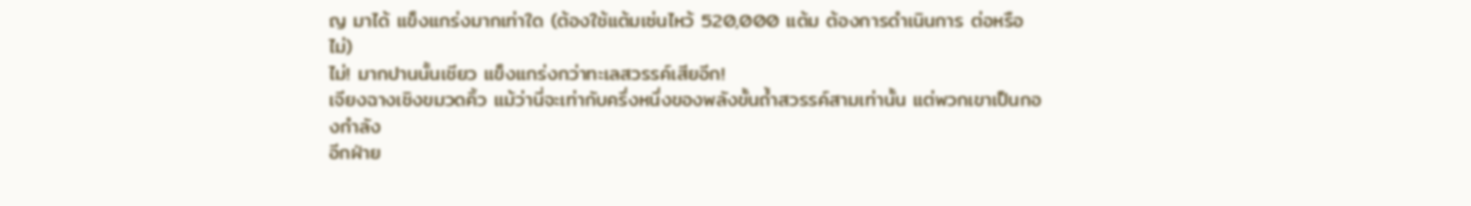ญ มาได้ แข็งแกร่งมากเท่าใด (ต้องใช้แต้มเซ่นไหว้ 520,000 แต้ม ต้องการดำเนินการ ต่อหรือไม่)
ไม่! มากปานนั้นเชียว แข็งแกร่งกว่าทะเลสวรรค์เสียอีก!
เจียงฉางเชิงขมวดคิ้ว แม้ว่านี่จะเท่ากับครึ่งหนึ่งของพลังขั้นถ้ำสวรรค์สามเท่านั้น แต่พวกเขาเป็นกองกำลัง
อีกฝ่าย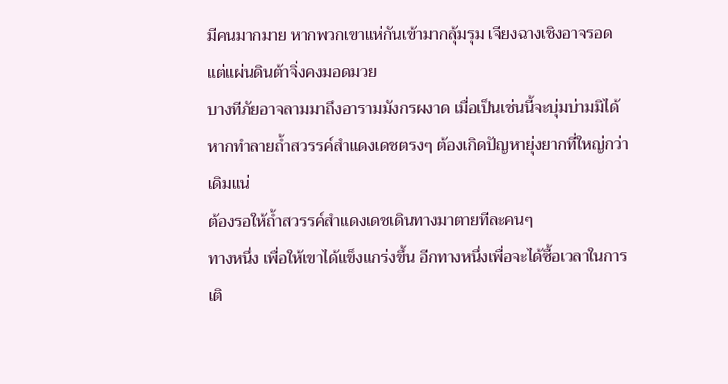มีคนมากมาย หากพวกเขาแห่กันเข้ามากลุ้มรุม เจียงฉางเชิงอาจรอด แต่แผ่นดินต้าจิ่งคงมอดมวย
บางทีภัยอาจลามมาถึงอารามมังกรผงาด เมื่อเป็นเช่นนี้จะบุ่มบ่ามมิได้
หากทำลายถ้ำสวรรค์สำแดงเดชตรงๆ ต้องเกิดปัญหายุ่งยากที่ใหญ่กว่าเดิมแน่
ต้องรอให้ถ้ำสวรรค์สำแดงเดชเดินทางมาตายทีละคนๆ
ทางหนึ่ง เพื่อให้เขาได้แข็งแกร่งขึ้น อีกทางหนึ่งเพื่อจะได้ซื้อเวลาในการเติ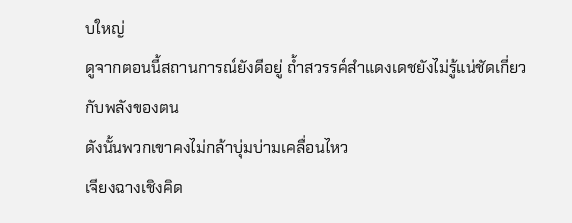บใหญ่
ดูจากตอนนี้สถานการณ์ยังดีอยู่ ถ้ำสวรรค์สำแดงเดชยังไม่รู้แน่ชัดเกี่ยวกับพลังของตน
ดังนั้นพวกเขาคงไม่กล้าบุ่มบ่ามเคลื่อนไหว
เจียงฉางเชิงคิด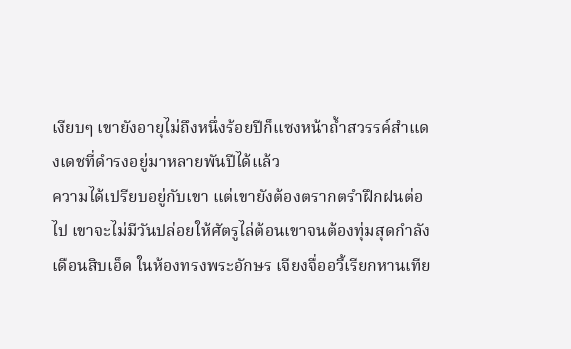เงียบๆ เขายังอายุไม่ถึงหนึ่งร้อยปีก็แซงหน้าถ้ำสวรรค์สำแดงเดชที่ดำรงอยู่มาหลายพันปีได้แล้ว
ความได้เปรียบอยู่กับเขา แต่เขายังต้องตรากตรำฝึกฝนต่อไป เขาจะไม่มีวันปล่อยให้ศัตรูไล่ต้อนเขาจนต้องทุ่มสุดกำลัง
เดือนสิบเอ็ด ในห้องทรงพระอักษร เจียงจื่ออวี้เรียกหานเทีย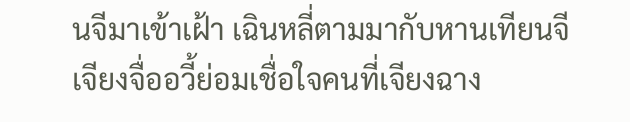นจีมาเข้าเฝ้า เฉินหลี่ตามมากับหานเทียนจี
เจียงจื่ออวี้ย่อมเชื่อใจคนที่เจียงฉาง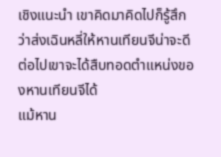เชิงแนะนำ เขาคิดมาคิดไปก็รู้สึกว่าส่งเฉินหลี่ให้หานเทียนจีน่าจะดี
ต่อไปเขาจะได้สืบทอดตำแหน่งของหานเทียนจีได้
แม้หาน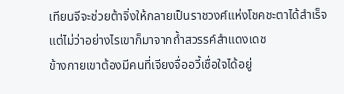เทียนจีจะช่วยต้าจิ่งให้กลายเป็นราชวงศ์แห่งโชคชะตาได้สำเร็จ แต่ไม่ว่าอย่างไรเขาก็มาจากถ้ำสวรรค์สำแดงเดช
ข้างกายเขาต้องมีคนที่เจียงจื่ออวี้เชื่อใจได้อยู่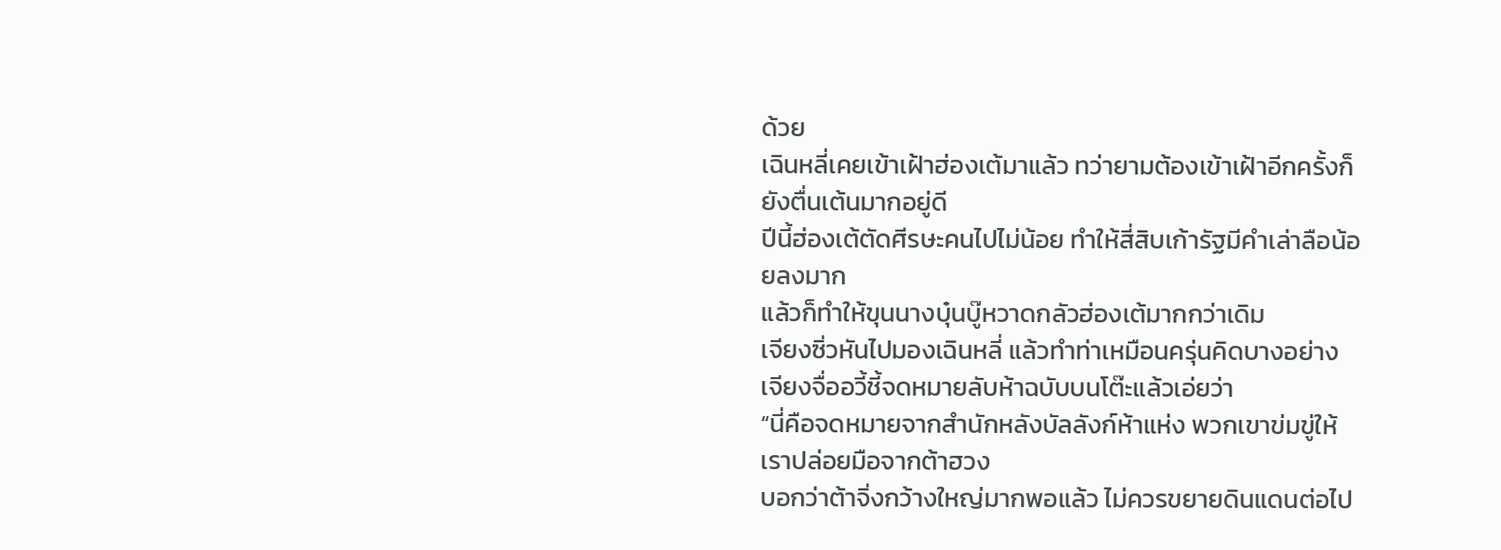ด้วย
เฉินหลี่เคยเข้าเฝ้าฮ่องเต้มาแล้ว ทว่ายามต้องเข้าเฝ้าอีกครั้งก็ยังตื่นเต้นมากอยู่ดี
ปีนี้ฮ่องเต้ตัดศีรษะคนไปไม่น้อย ทำให้สี่สิบเก้ารัฐมีคำเล่าลือน้อยลงมาก
แล้วก็ทำให้ขุนนางบุ๋นบู๊หวาดกลัวฮ่องเต้มากกว่าเดิม
เจียงซิ่วหันไปมองเฉินหลี่ แล้วทำท่าเหมือนครุ่นคิดบางอย่าง
เจียงจื่ออวี้ชี้จดหมายลับห้าฉบับบนโต๊ะแล้วเอ่ยว่า
“นี่คือจดหมายจากสำนักหลังบัลลังก์ห้าแห่ง พวกเขาข่มขู่ให้เราปล่อยมือจากต้าฮวง
บอกว่าต้าจิ่งกว้างใหญ่มากพอแล้ว ไม่ควรขยายดินแดนต่อไป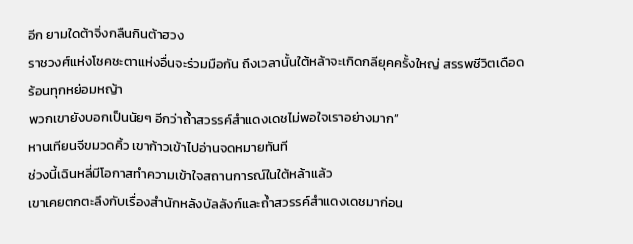อีก ยามใดต้าจิ่งกลืนกินต้าฮวง
ราชวงศ์แห่งโชคชะตาแห่งอื่นจะร่วมมือกัน ถึงเวลานั้นใต้หล้าจะเกิดกลียุคครั้งใหญ่ สรรพชีวิตเดือดร้อนทุกหย่อมหญ้า
พวกเขายังบอกเป็นนัยๆ อีกว่าถ้ำสวรรค์สำแดงเดชไม่พอใจเราอย่างมาก”
หานเทียนจีขมวดคิ้ว เขาก้าวเข้าไปอ่านจดหมายทันที
ช่วงนี้เฉินหลี่มีโอกาสทำความเข้าใจสถานการณ์ในใต้หล้าแล้ว
เขาเคยตกตะลึงกับเรื่องสำนักหลังบัลลังก์และถ้ำสวรรค์สำแดงเดชมาก่อน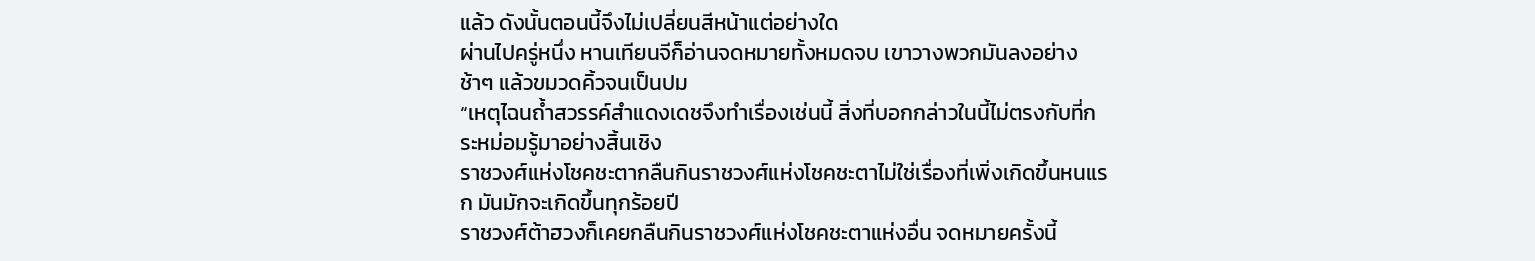แล้ว ดังนั้นตอนนี้จึงไม่เปลี่ยนสีหน้าแต่อย่างใด
ผ่านไปครู่หนึ่ง หานเทียนจีก็อ่านจดหมายทั้งหมดจบ เขาวางพวกมันลงอย่างช้าๆ แล้วขมวดคิ้วจนเป็นปม
“เหตุไฉนถ้ำสวรรค์สำแดงเดชจึงทำเรื่องเช่นนี้ สิ่งที่บอกกล่าวในนี้ไม่ตรงกับที่กระหม่อมรู้มาอย่างสิ้นเชิง
ราชวงศ์แห่งโชคชะตากลืนกินราชวงศ์แห่งโชคชะตาไม่ใช่เรื่องที่เพิ่งเกิดขึ้นหนแรก มันมักจะเกิดขึ้นทุกร้อยปี
ราชวงศ์ต้าฮวงก็เคยกลืนกินราชวงศ์แห่งโชคชะตาแห่งอื่น จดหมายครั้งนี้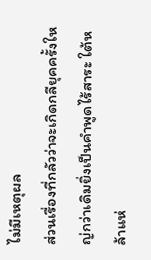ไม่มีเหตุผล
ส่วนเรื่องที่กลัวว่าจะเกิดกลียุคครั้งใหญ่กว่าเดิมยิ่งเป็นคำพูดไร้สาระ ใต้หล้าแห่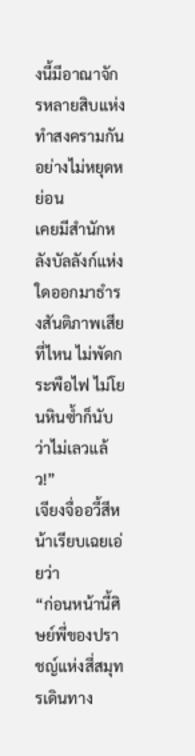งนี้มีอาณาจักรหลายสิบแห่งทำสงครามกันอย่างไม่หยุดหย่อน
เคยมีสำนักหลังบัลลังก์แห่งใดออกมาธำรงสันติภาพเสียที่ไหน ไม่พัดกระพือไฟ ไม่โยนหินซ้ำก็นับว่าไม่เลวแล้ว!”
เจียงจื่ออวี้สีหน้าเรียบเฉยเอ่ยว่า
“ก่อนหน้านี้ศิษย์พี่ของปราชญ์แห่งสี่สมุทรเดินทาง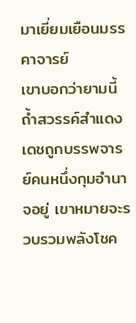มาเยี่ยมเยือนมรรคาจารย์
เขาบอกว่ายามนี้ถ้ำสวรรค์สำแดงเดชถูกบรรพจารย์คนหนึ่งกุมอำนาจอยู่ เขาหมายจะรวบรวมพลังโชค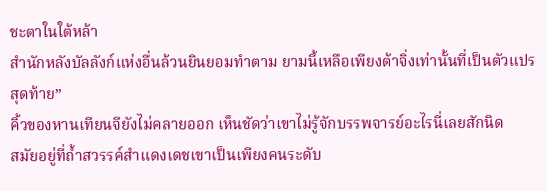ชะตาในใต้หล้า
สำนักหลังบัลลังก์แห่งอื่นล้วนยินยอมทำตาม ยามนี้เหลือเพียงต้าจิ่งเท่านั้นที่เป็นตัวแปรสุดท้าย”
คิ้วของหานเทียนจียังไม่คลายออก เห็นชัดว่าเขาไม่รู้จักบรรพจารย์อะไรนี่เลยสักนิด
สมัยอยู่ที่ถ้ำสวรรค์สำแดงเดชเขาเป็นเพียงคนระดับ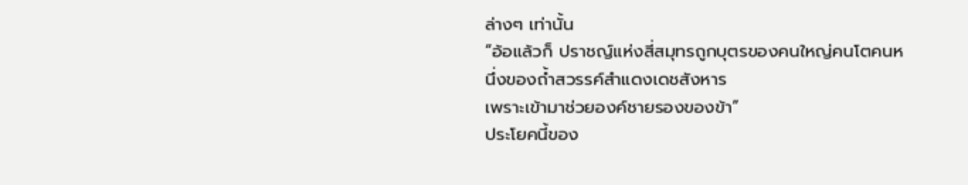ล่างๆ เท่านั้น
“อ้อแล้วก็ ปราชญ์แห่งสี่สมุทรถูกบุตรของคนใหญ่คนโตคนหนึ่งของถ้ำสวรรค์สำแดงเดชสังหาร
เพราะเข้ามาช่วยองค์ชายรองของข้า”
ประโยคนี้ของ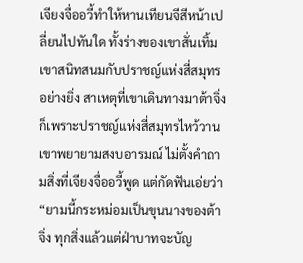เจียงจื่ออวี้ทำให้หานเทียนจีสีหน้าเปลี่ยนไปทันใด ทั้งร่างของเขาสั่นเทิ้ม
เขาสนิทสนมกับปราชญ์แห่งสี่สมุทรอย่างยิ่ง สาเหตุที่เขาเดินทางมาต้าจิ่งก็เพราะปราชญ์แห่งสี่สมุทรไหว้วาน
เขาพยายามสงบอารมณ์ ไม่ตั้งคำถามสิ่งที่เจียงจื่ออวี้พูด แต่กัดฟันเอ่ยว่า
“ยามนี้กระหม่อมเป็นขุนนางของต้าจิ่ง ทุกสิ่งแล้วแต่ฝ่าบาทจะบัญ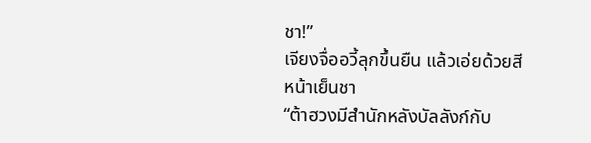ชา!”
เจียงจื่ออวี้ลุกขึ้นยืน แล้วเอ่ยด้วยสีหน้าเย็นชา
“ต้าฮวงมีสำนักหลังบัลลังก์กับ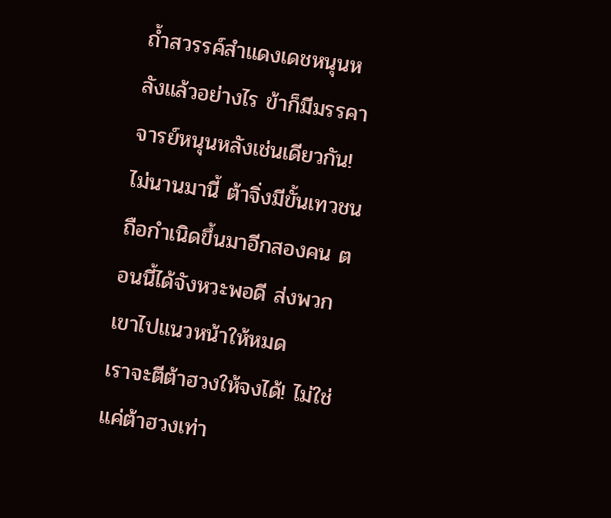ถ้ำสวรรค์สำแดงเดชหนุนหลังแล้วอย่างไร ข้าก็มีมรรคาจารย์หนุนหลังเช่นเดียวกัน!
ไม่นานมานี้ ต้าจิ่งมีขั้นเทวชนถือกำเนิดขึ้นมาอีกสองคน ตอนนี้ได้จังหวะพอดี ส่งพวกเขาไปแนวหน้าให้หมด
เราจะตีต้าฮวงให้จงได้! ไม่ใช่แค่ต้าฮวงเท่า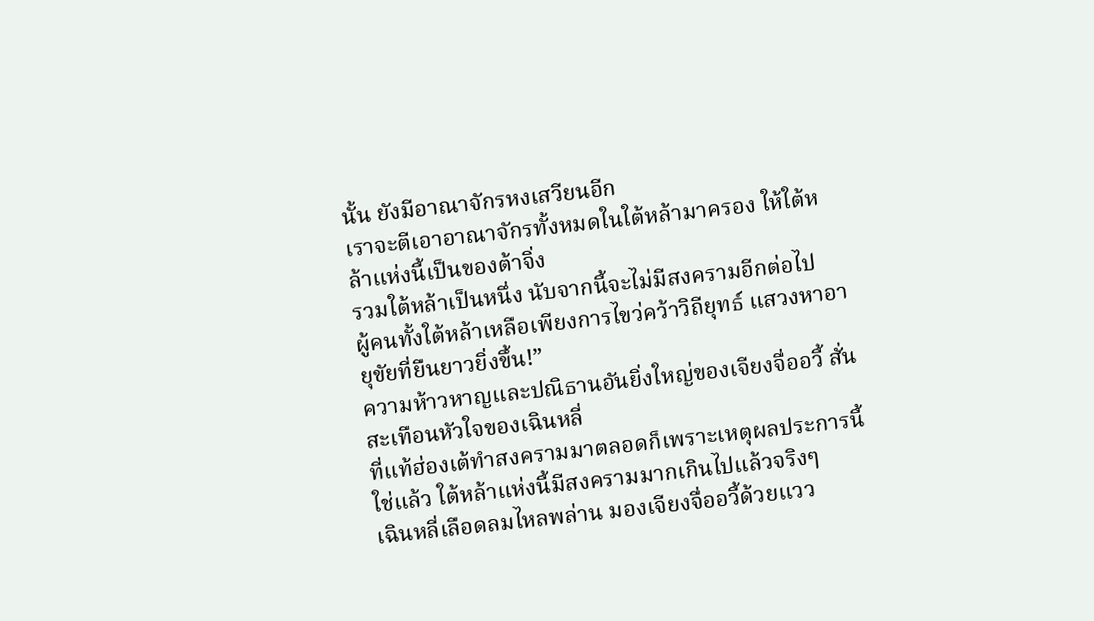นั้น ยังมีอาณาจักรหงเสวียนอีก
เราจะตีเอาอาณาจักรทั้งหมดในใต้หล้ามาครอง ให้ใต้หล้าแห่งนี้เป็นของต้าจิ่ง
รวมใต้หล้าเป็นหนึ่ง นับจากนี้จะไม่มีสงครามอีกต่อไป
ผู้คนทั้งใต้หล้าเหลือเพียงการไขว่คว้าวิถียุทธ์ แสวงหาอายุขัยที่ยืนยาวยิ่งขึ้น!”
ความห้าวหาญและปณิธานอันยิ่งใหญ่ของเจียงจื่ออวี้ สั่นสะเทือนหัวใจของเฉินหลี่
ที่แท้ฮ่องเต้ทำสงครามมาตลอดก็เพราะเหตุผลประการนี้ ใช่แล้ว ใต้หล้าแห่งนี้มีสงครามมากเกินไปแล้วจริงๆ
เฉินหลี่เลือดลมไหลพล่าน มองเจียงจื่ออวี้ด้วยแวว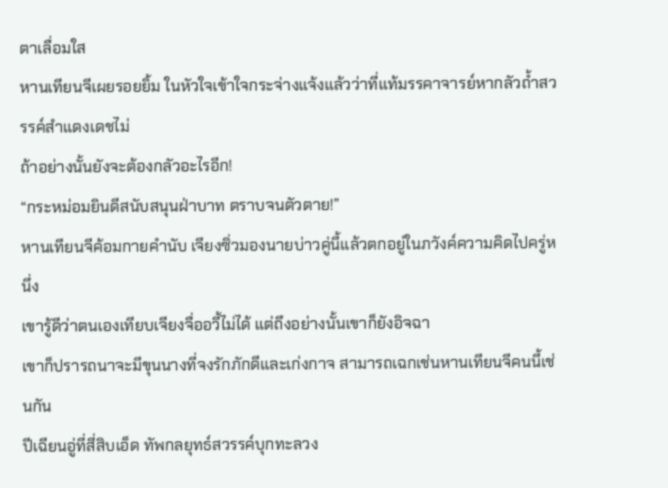ตาเลื่อมใส
หานเทียนจีเผยรอยยิ้ม ในหัวใจเข้าใจกระจ่างแจ้งแล้วว่าที่แท้มรรคาจารย์หากลัวถ้ำสวรรค์สำแดงเดชไม่
ถ้าอย่างนั้นยังจะต้องกลัวอะไรอีก!
“กระหม่อมยินดีสนับสนุนฝ่าบาท ตราบจนตัวตาย!”
หานเทียนจีค้อมกายคำนับ เจียงซิ่วมองนายบ่าวคู่นี้แล้วตกอยู่ในภวังค์ความคิดไปครู่หนึ่ง
เขารู้ดีว่าตนเองเทียบเจียงจื่ออวี้ไม่ได้ แต่ถึงอย่างนั้นเขาก็ยังอิจฉา
เขาก็ปรารถนาจะมีขุนนางที่จงรักภักดีและเก่งกาจ สามารถเฉกเช่นหานเทียนจีคนนี้เช่นกัน
ปีเฉียนอู่ที่สี่สิบเอ็ด ทัพกลยุทธ์สวรรค์บุกทะลวง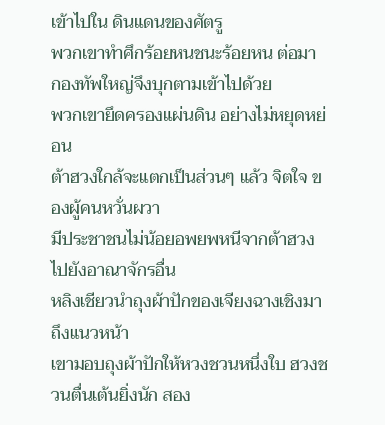เข้าไปใน ดินแดนของศัตรู
พวกเขาทำศึกร้อยหนชนะร้อยหน ต่อมา กองทัพใหญ่จึงบุกตามเข้าไปด้วย
พวกเขายึดครองแผ่นดิน อย่างไม่หยุดหย่อน
ต้าฮวงใกล้จะแตกเป็นส่วนๆ แล้ว จิตใจ ของผู้คนหวั่นผวา
มีประชาชนไม่น้อยอพยพหนีจากต้าฮวง ไปยังอาณาจักรอื่น
หลิงเชียวนำถุงผ้าปักของเจียงฉางเชิงมาถึงแนวหน้า
เขามอบถุงผ้าปักให้หวงชวนหนึ่งใบ ฮวงชวนตื่นเต้นยิ่งนัก สอง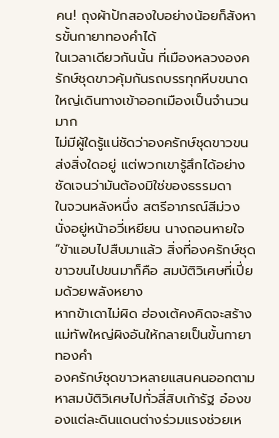คน! ถุงผ้าปักสองใบอย่างน้อยก็สังหารขั้นกายาทองคำได้
ในเวลาเดียวกันนั้น ที่เมืองหลวงองครักษ์ชุดขาวคุ้มกันรถบรรทุกหีบขนาดใหญ่เดินทางเข้าออกเมืองเป็นจำนวนมาก
ไม่มีผู้ใดรู้แน่ชัดว่าองครักษ์ชุดขาวขนส่งสิ่งใดอยู่ แต่พวกเขารู้สึกได้อย่างชัดเจนว่ามันต้องมิใช่ของธรรมดา
ในจวนหลังหนึ่ง สตรีอาภรณ์สีม่วงนั่งอยู่หน้าอวี่เหยียน นางถอนหายใจ
“ข้าแอบไปสืบมาแล้ว สิ่งที่องครักษ์ชุดขาวขนไปขนมาก็คือ สมบัติวิเศษที่เปี่ยมด้วยพลังหยาง
หากข้าเดาไม่ผิด ฮ่องเต้คงคิดจะสร้างแม่ทัพใหญ่ผิงอันให้กลายเป็นขั้นกายาทองคำ
องครักษ์ชุดขาวหลายแสนคนออกตามหาสมบัติวิเศษไปทั่วสี่สิบเก้ารัฐ อ๋องของแต่ละดินแดนต่างร่วมแรงช่วยเห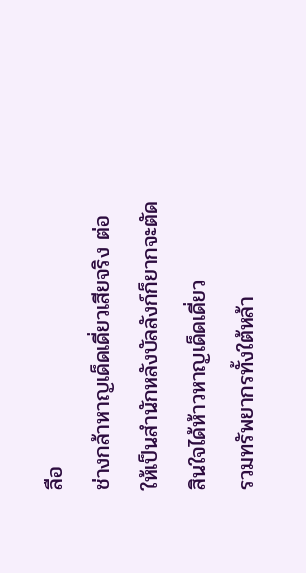ลือ
ช่างกล้าหาญเด็ดเดี่ยวเสียจริง ต่อให้เป็นสำนักหลังบัลลังก์ก็ยากจะตัดสินใจได้ห้าวหาญเด็ดเดี่ยว
รวมทรัพยากรทั้งใต้หล้า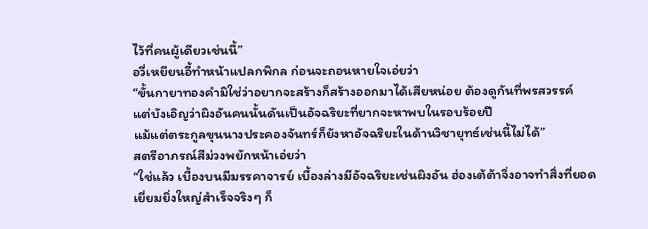ไว้ที่คนผู้เดียวเช่นนี้”
อวี่เหยียนอี้ทำหน้าแปลกพิกล ก่อนจะถอนหายใจเอ่ยว่า
“ขั้นกายาทองคำมิใช่ว่าอยากจะสร้างก็สร้างออกมาได้เสียหน่อย ต้องดูกันที่พรสวรรค์
แต่บังเอิญว่าผิงอันคนนั้นดันเป็นอัจฉริยะที่ยากจะหาพบในรอบร้อยปี
แม้แต่ตระกูลขุนนางประคองจันทร์ก็ยังหาอัจฉริยะในด้านวิชายุทธ์เช่นนี้ไม่ได้”
สตรีอาภรณ์สีม่วงพยักหน้าเอ่ยว่า
“ใช่แล้ว เบื้องบนมีมรรคาจารย์ เบื้องล่างมีอัจฉริยะเช่นผิงอัน ฮ่องเต้ต้าจิ่งอาจทำสิ่งที่ยอดเยี่ยมยิ่งใหญ่สำเร็จจริงๆ ก็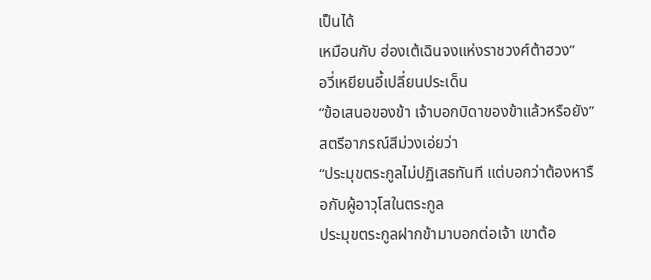เป็นได้
เหมือนกับ ฮ่องเต้เฉินจงแห่งราชวงศ์ต้าฮวง”
อวี่เหยียนอี้เปลี่ยนประเด็น
“ข้อเสนอของข้า เจ้าบอกบิดาของข้าแล้วหรือยัง”
สตรีอาภรณ์สีม่วงเอ่ยว่า
“ประมุขตระกูลไม่ปฏิเสธทันที แต่บอกว่าต้องหารือกับผู้อาวุโสในตระกูล
ประมุขตระกูลฝากข้ามาบอกต่อเจ้า เขาต้อ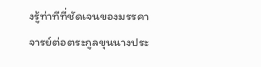งรู้ท่าทีที่ชัดเจนของมรรคาจารย์ต่อตระกูลขุนนางประ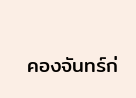คองจันทร์ก่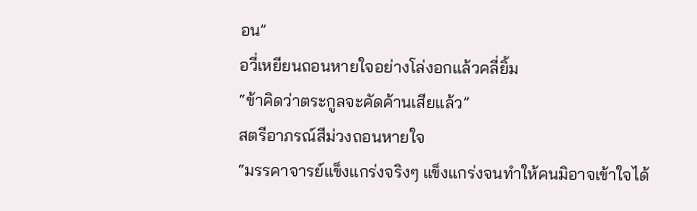อน”
อวี่เหยียนถอนหายใจอย่างโล่งอกแล้วคลี่ยิ้ม
“ข้าคิดว่าตระกูลจะคัดค้านเสียแล้ว”
สตรีอาภรณ์สีม่วงถอนหายใจ
“มรรคาจารย์แข็งแกร่งจริงๆ แข็งแกร่งจนทำให้คนมิอาจเข้าใจได้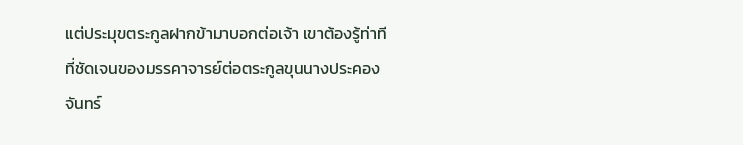แต่ประมุขตระกูลฝากข้ามาบอกต่อเจ้า เขาต้องรู้ท่าทีที่ชัดเจนของมรรคาจารย์ต่อตระกูลขุนนางประคองจันทร์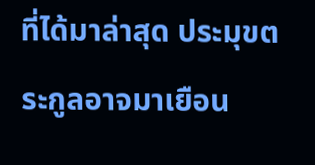ที่ได้มาล่าสุด ประมุขตระกูลอาจมาเยือน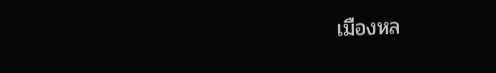เมืองหล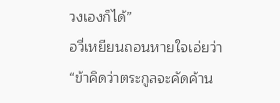วงเองก็ได้”
อวี่เหยียนถอนหายใจเอ่ยว่า
“ข้าคิดว่าตระกูลจะคัดค้าน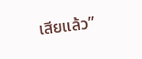เสียแล้ว”